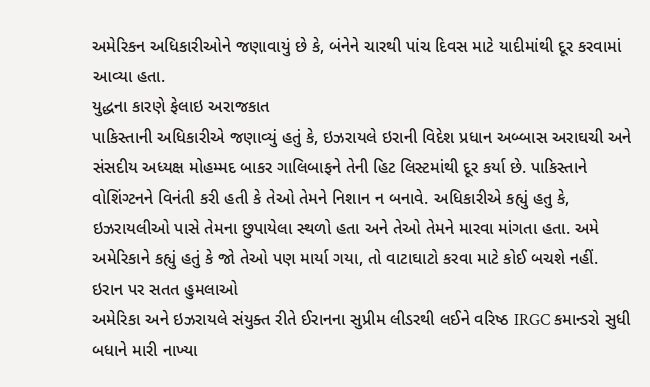અમેરિકન અધિકારીઓને જણાવાયું છે કે, બંનેને ચારથી પાંચ દિવસ માટે યાદીમાંથી દૂર કરવામાં આવ્યા હતા.
યુદ્ધના કારણે ફેલાઇ અરાજકાત
પાકિસ્તાની અધિકારીએ જણાવ્યું હતું કે, ઇઝરાયલે ઇરાની વિદેશ પ્રધાન અબ્બાસ અરાઘચી અને સંસદીય અધ્યક્ષ મોહમ્મદ બાકર ગાલિબાફને તેની હિટ લિસ્ટમાંથી દૂર કર્યા છે. પાકિસ્તાને વોશિંગ્ટનને વિનંતી કરી હતી કે તેઓ તેમને નિશાન ન બનાવે. અધિકારીએ કહ્યું હતુ કે, ઇઝરાયલીઓ પાસે તેમના છુપાયેલા સ્થળો હતા અને તેઓ તેમને મારવા માંગતા હતા. અમે અમેરિકાને કહ્યું હતું કે જો તેઓ પણ માર્યા ગયા, તો વાટાઘાટો કરવા માટે કોઈ બચશે નહીં.
ઇરાન પર સતત હુમલાઓ
અમેરિકા અને ઇઝરાયલે સંયુક્ત રીતે ઈરાનના સુપ્રીમ લીડરથી લઈને વરિષ્ઠ IRGC કમાન્ડરો સુધી બધાને મારી નાખ્યા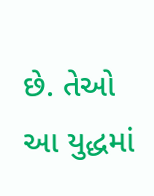છે. તેઓ આ યુદ્ધમાં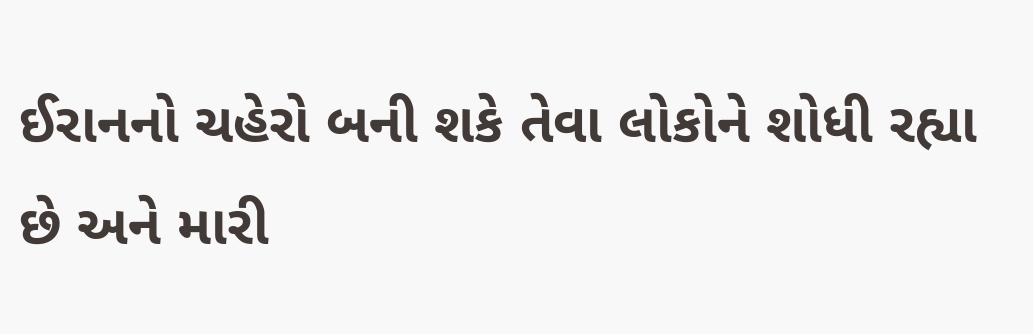ઈરાનનો ચહેરો બની શકે તેવા લોકોને શોધી રહ્યા છે અને મારી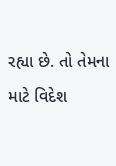રહ્યા છે. તો તેમના માટે વિદેશ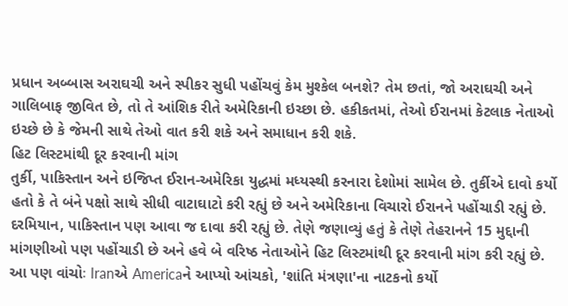પ્રધાન અબ્બાસ અરાઘચી અને સ્પીકર સુધી પહોંચવું કેમ મુશ્કેલ બનશે? તેમ છતાં, જો અરાઘચી અને ગાલિબાફ જીવિત છે, તો તે આંશિક રીતે અમેરિકાની ઇચ્છા છે. હકીકતમાં, તેઓ ઈરાનમાં કેટલાક નેતાઓ ઇચ્છે છે કે જેમની સાથે તેઓ વાત કરી શકે અને સમાધાન કરી શકે.
હિટ લિસ્ટમાંથી દૂર કરવાની માંગ
તુર્કી, પાકિસ્તાન અને ઇજિપ્ત ઈરાન-અમેરિકા યુદ્ધમાં મધ્યસ્થી કરનારા દેશોમાં સામેલ છે. તુર્કીએ દાવો કર્યો હતો કે તે બંને પક્ષો સાથે સીધી વાટાઘાટો કરી રહ્યું છે અને અમેરિકાના વિચારો ઈરાનને પહોંચાડી રહ્યું છે. દરમિયાન, પાકિસ્તાન પણ આવા જ દાવા કરી રહ્યું છે. તેણે જણાવ્યું હતું કે તેણે તેહરાનને 15 મુદ્દાની માંગણીઓ પણ પહોંચાડી છે અને હવે બે વરિષ્ઠ નેતાઓને હિટ લિસ્ટમાંથી દૂર કરવાની માંગ કરી રહ્યું છે.
આ પણ વાંચોઃ Iranએ Americaને આપ્યો આંચકો, 'શાંતિ મંત્રણા'ના નાટકનો કર્યો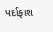પર્દાફાશ